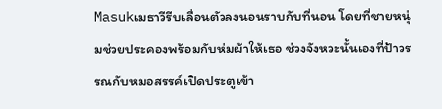Masukเมธาวีรีบเลื่อนตัวลงนอนราบกับที่นอน โดยที่ชายหนุ่มช่วยประคองพร้อมกับห่มผ้าให้เธอ ช่วงจังหวะนั้นเองที่ป้าวรรณกับหมอสรรค์เปิดประตูเข้า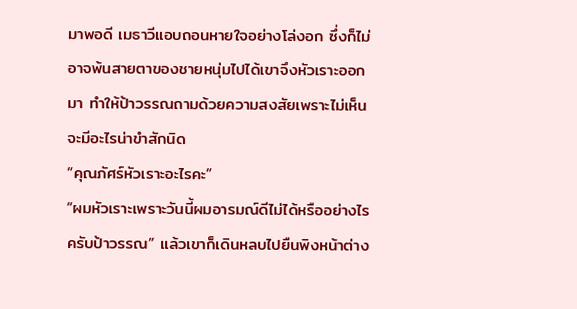มาพอดี เมธาวีแอบถอนหายใจอย่างโล่งอก ซึ่งก็ไม่อาจพ้นสายตาของชายหนุ่มไปได้เขาจึงหัวเราะออกมา ทำให้ป้าวรรณถามด้วยความสงสัยเพราะไม่เห็นจะมีอะไรน่าขำสักนิด
“คุณภัศร์หัวเราะอะไรคะ”
“ผมหัวเราะเพราะวันนี้ผมอารมณ์ดีไม่ได้หรืออย่างไรครับป้าวรรณ” แล้วเขาก็เดินหลบไปยืนพิงหน้าต่าง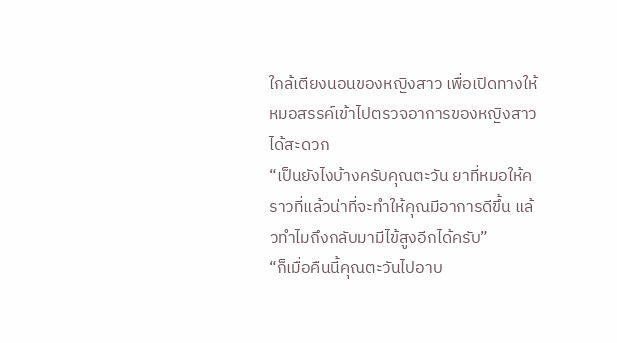ใกล้เตียงนอนของหญิงสาว เพื่อเปิดทางให้หมอสรรค์เข้าไปตรวจอาการของหญิงสาวได้สะดวก
“เป็นยังไงบ้างครับคุณตะวัน ยาที่หมอให้คราวที่แล้วน่าที่จะทำให้คุณมีอาการดีขึ้น แล้วทำไมถึงกลับมามีไข้สูงอีกได้ครับ”
“ก็เมื่อคืนนี้คุณตะวันไปอาบ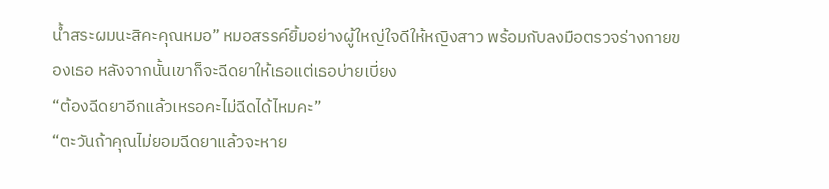น้ำสระผมนะสิคะคุณหมอ” หมอสรรค์ยิ้มอย่างผู้ใหญ่ใจดีให้หญิงสาว พร้อมกับลงมือตรวจร่างกายของเธอ หลังจากนั้นเขาก็จะฉีดยาให้เธอแต่เธอบ่ายเบี่ยง
“ต้องฉีดยาอีกแล้วเหรอคะไม่ฉีดได้ไหมคะ”
“ตะวันถ้าคุณไม่ยอมฉีดยาแล้วจะหาย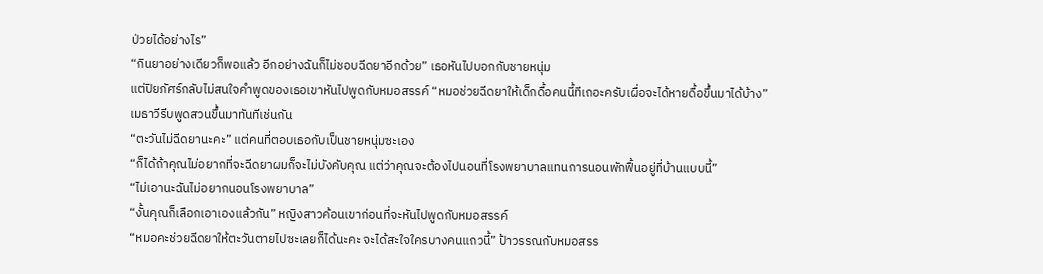ป่วยได้อย่างไร”
“กินยาอย่างเดียวก็พอแล้ว อีกอย่างฉันก็ไม่ชอบฉีดยาอีกด้วย” เธอหันไปบอกกับชายหนุ่ม
แต่ปิยภัศร์กลับไม่สนใจคำพูดของเธอเขาหันไปพูดกับหมอสรรค์ “หมอช่วยฉีดยาให้เด็กดื้อคนนี้ทีเถอะครับเผื่อจะได้หายดื้อขึ้นมาได้บ้าง”
เมธาวีรีบพูดสวนขึ้นมาทันทีเช่นกัน
“ตะวันไม่ฉีดยานะคะ” แต่คนที่ตอบเธอกับเป็นชายหนุ่มซะเอง
“ก็ได้ถ้าคุณไม่อยากที่จะฉีดยาผมก็จะไม่บังคับคุณ แต่ว่าคุณจะต้องไปนอนที่โรงพยาบาลแทนการนอนพักฟื้นอยู่ที่บ้านแบบนี้”
“ไม่เอานะฉันไม่อยากนอนโรงพยาบาล”
“งั้นคุณก็เลือกเอาเองแล้วกัน” หญิงสาวค้อนเขาก่อนที่จะหันไปพูดกับหมอสรรค์
“หมอคะช่วยฉีดยาให้ตะวันตายไปซะเลยก็ได้นะคะ จะได้สะใจใครบางคนแถวนี้” ป้าวรรณกับหมอสรร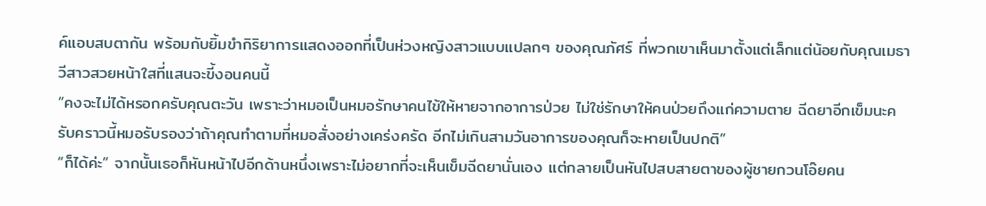ค์แอบสบตากัน พร้อมกับยิ้มขำกิริยาการแสดงออกที่เป็นห่วงหญิงสาวแบบแปลกๆ ของคุณภัศร์ ที่พวกเขาเห็นมาตั้งแต่เล็กแต่น้อยกับคุณเมธาวีสาวสวยหน้าใสที่แสนจะขี้งอนคนนี้
“คงจะไม่ได้หรอกครับคุณตะวัน เพราะว่าหมอเป็นหมอรักษาคนไข้ให้หายจากอาการป่วย ไม่ใช่รักษาให้คนป่วยถึงแก่ความตาย ฉีดยาอีกเข็มนะครับคราวนี้หมอรับรองว่าถ้าคุณทำตามที่หมอสั่งอย่างเคร่งครัด อีกไม่เกินสามวันอาการของคุณก็จะหายเป็นปกติ”
“ก็ได้ค่ะ” จากนั้นเธอก็หันหน้าไปอีกด้านหนึ่งเพราะไม่อยากที่จะเห็นเข็มฉีดยานั่นเอง แต่กลายเป็นหันไปสบสายตาของผู้ชายกวนโอ๊ยคน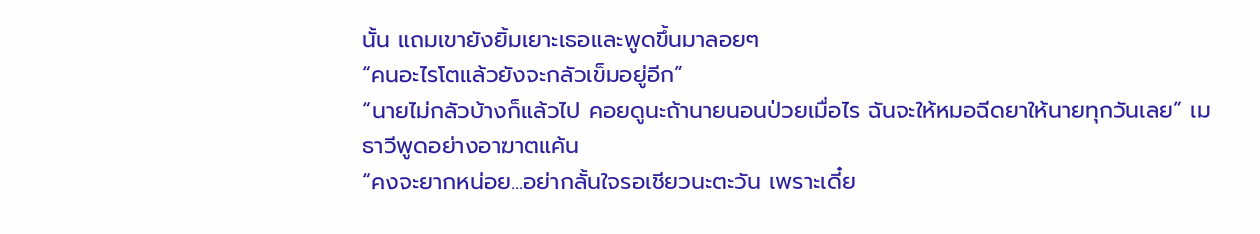นั้น แถมเขายังยิ้มเยาะเธอและพูดขึ้นมาลอยๆ
“คนอะไรโตแล้วยังจะกลัวเข็มอยู่อีก”
“นายไม่กลัวบ้างก็แล้วไป คอยดูนะถ้านายนอนป่วยเมื่อไร ฉันจะให้หมอฉีดยาให้นายทุกวันเลย” เมธาวีพูดอย่างอาฆาตแค้น
“คงจะยากหน่อย...อย่ากลั้นใจรอเชียวนะตะวัน เพราะเดี๋ย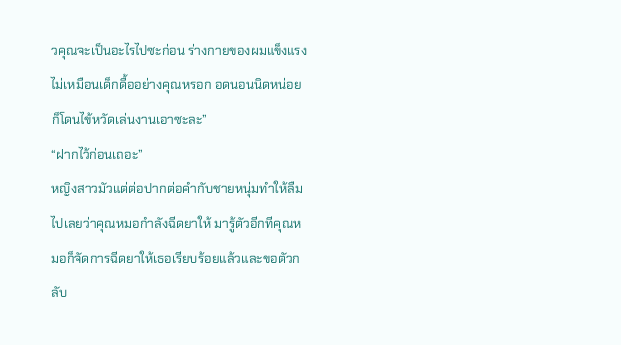วคุณจะเป็นอะไรไปซะก่อน ร่างกายของผมแข็งแรงไม่เหมือนเด็กดื้ออย่างคุณหรอก อดนอนนิดหน่อยก็โดนไข้หวัดเล่นงานเอาซะละ”
“ฝากไว้ก่อนเถอะ”
หญิงสาวมัวแต่ต่อปากต่อคำกับชายหนุ่มทำให้ลืมไปเลยว่าคุณหมอกำลังฉีดยาให้ มารู้ตัวอีกทีคุณหมอก็จัดการฉีดยาให้เธอเรียบร้อยแล้วและขอตัวกลับ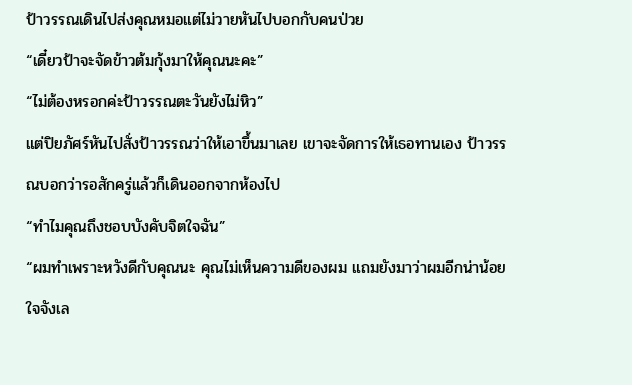ป้าวรรณเดินไปส่งคุณหมอแต่ไม่วายหันไปบอกกับคนป่วย
“เดี๋ยวป้าจะจัดข้าวต้มกุ้งมาให้คุณนะคะ”
“ไม่ต้องหรอกค่ะป้าวรรณตะวันยังไม่หิว”
แต่ปิยภัศร์หันไปสั่งป้าวรรณว่าให้เอาขึ้นมาเลย เขาจะจัดการให้เธอทานเอง ป้าวรรณบอกว่ารอสักครู่แล้วก็เดินออกจากห้องไป
“ทำไมคุณถึงชอบบังคับจิตใจฉัน”
“ผมทำเพราะหวังดีกับคุณนะ คุณไม่เห็นความดีของผม แถมยังมาว่าผมอีกน่าน้อยใจจังเล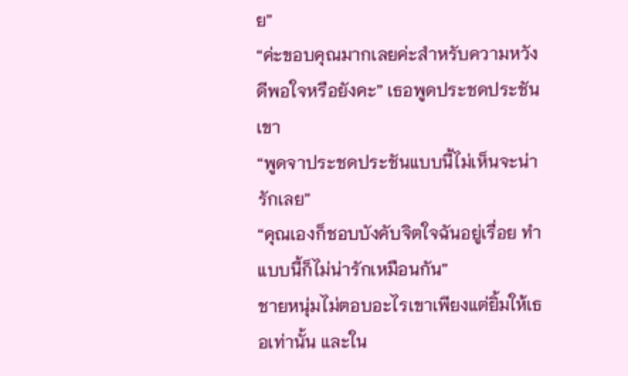ย”
“ค่ะขอบคุณมากเลยค่ะสำหรับความหวังดีพอใจหรือยังคะ” เธอพูดประชดประชันเขา
“พูดจาประชดประชันแบบนี้ไม่เห็นจะน่ารักเลย”
“คุณเองก็ชอบบังคับจิตใจฉันอยู่เรื่อย ทำแบบนี้ก็ไม่น่ารักเหมือนกัน”
ชายหนุ่มไม่ตอบอะไรเขาเพียงแต่ยิ้มให้เธอเท่านั้น และใน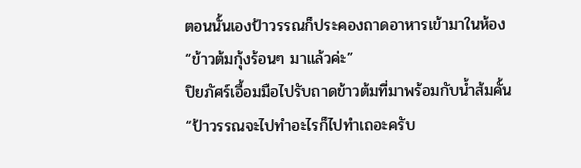ตอนนั้นเองป้าวรรณก็ประคองถาดอาหารเข้ามาในห้อง
“ข้าวต้มกุ้งร้อนๆ มาแล้วค่ะ”
ปิยภัศร์เอื้อมมือไปรับถาดข้าวต้มที่มาพร้อมกับน้ำส้มคั้น
“ป้าวรรณจะไปทำอะไรก็ไปทำเถอะครับ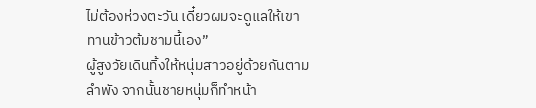ไม่ต้องห่วงตะวัน เดี๋ยวผมจะดูแลให้เขาทานข้าวต้มชามนี้เอง”
ผู้สูงวัยเดินทิ้งให้หนุ่มสาวอยู่ด้วยกันตามลำพัง จากนั้นชายหนุ่มก็ทำหน้า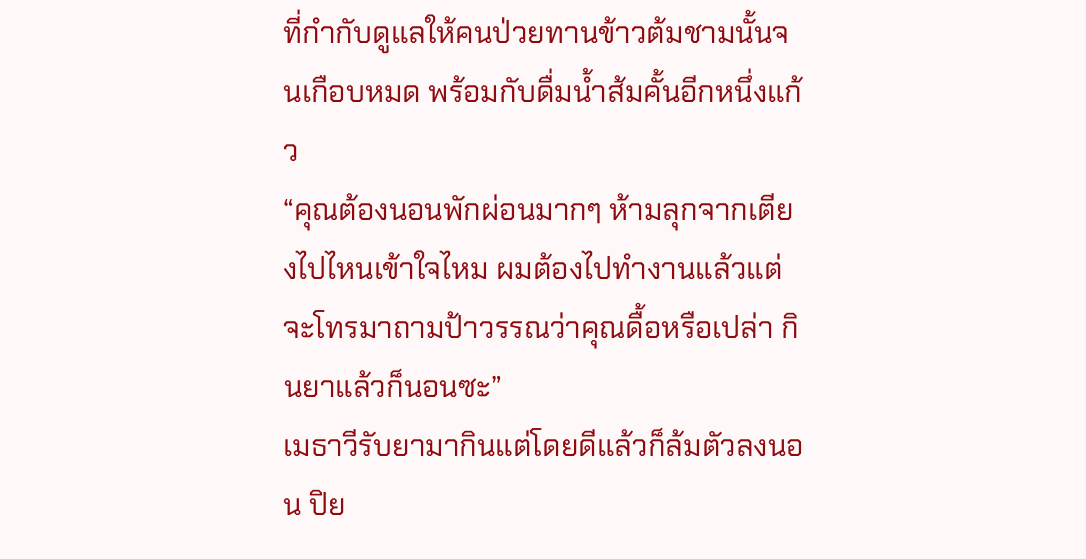ที่กำกับดูแลให้คนป่วยทานข้าวต้มชามนั้นจนเกือบหมด พร้อมกับดื่มน้ำส้มคั้นอีกหนึ่งแก้ว
“คุณต้องนอนพักผ่อนมากๆ ห้ามลุกจากเตียงไปไหนเข้าใจไหม ผมต้องไปทำงานแล้วแต่จะโทรมาถามป้าวรรณว่าคุณดื้อหรือเปล่า กินยาแล้วก็นอนซะ”
เมธาวีรับยามากินแต่โดยดีแล้วก็ล้มตัวลงนอน ปิย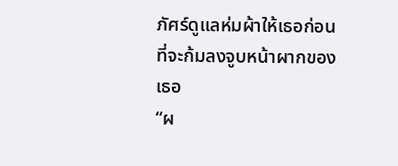ภัศร์ดูแลห่มผ้าให้เธอก่อนที่จะก้มลงจูบหน้าผากของเธอ
“ผ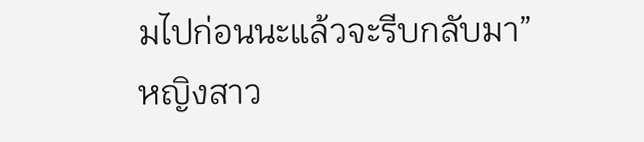มไปก่อนนะแล้วจะรีบกลับมา”
หญิงสาว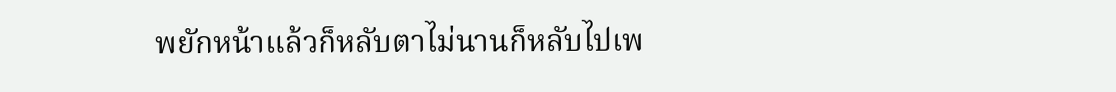พยักหน้าแล้วก็หลับตาไม่นานก็หลับไปเพ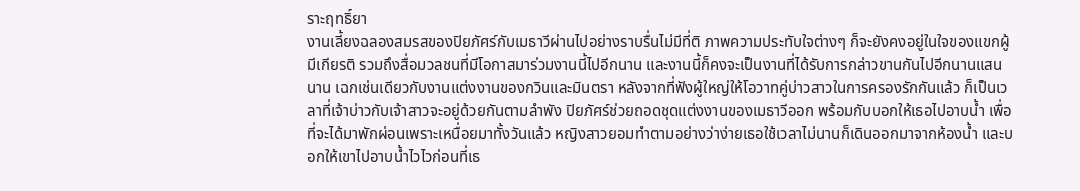ราะฤทธิ์ยา
งานเลี้ยงฉลองสมรสของปิยภัศร์กับเมธาวีผ่านไปอย่างราบรื่นไม่มีที่ติ ภาพความประทับใจต่างๆ ก็จะยังคงอยู่ในใจของแขกผู้มีเกียรติ รวมถึงสื่อมวลชนที่มีโอกาสมาร่วมงานนี้ไปอีกนาน และงานนี้ก็คงจะเป็นงานที่ได้รับการกล่าวขานกันไปอีกนานแสนนาน เฉกเช่นเดียวกับงานแต่งงานของกวินและมินตรา หลังจากที่ฟังผู้ใหญ่ให้โอวาทคู่บ่าวสาวในการครองรักกันแล้ว ก็เป็นเวลาที่เจ้าบ่าวกับเจ้าสาวจะอยู่ด้วยกันตามลำพัง ปิยภัศร์ช่วยถอดชุดแต่งงานของเมธาวีออก พร้อมกับบอกให้เธอไปอาบน้ำ เพื่อที่จะได้มาพักผ่อนเพราะเหนื่อยมาทั้งวันแล้ว หญิงสาวยอมทำตามอย่างว่าง่ายเธอใช้เวลาไม่นานก็เดินออกมาจากห้องน้ำ และบอกให้เขาไปอาบน้ำไวไวก่อนที่เธ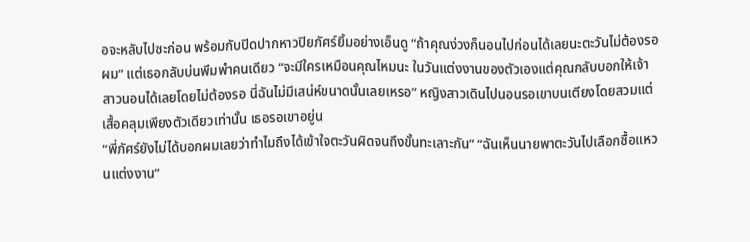อจะหลับไปซะก่อน พร้อมกับปิดปากหาวปิยภัศร์ยิ้มอย่างเอ็นดู “ถ้าคุณง่วงก็นอนไปก่อนได้เลยนะตะวันไม่ต้องรอผม” แต่เธอกลับบ่นพึมพำคนเดียว “จะมีใครเหมือนคุณไหมนะ ในวันแต่งงานของตัวเองแต่คุณกลับบอกให้เจ้าสาวนอนได้เลยโดยไม่ต้องรอ นี่ฉันไม่มีเสน่ห์ขนาดนั้นเลยเหรอ” หญิงสาวเดินไปนอนรอเขาบนเตียงโดยสวมแต่เสื้อคลุมเพียงตัวเดียวเท่านั้น เธอรอเขาอยู่น
“พี่ภัศร์ยังไม่ได้บอกผมเลยว่าทำไมถึงได้เข้าใจตะวันผิดจนถึงขั้นทะเลาะกัน” “ฉันเห็นนายพาตะวันไปเลือกซื้อแหวนแต่งงาน”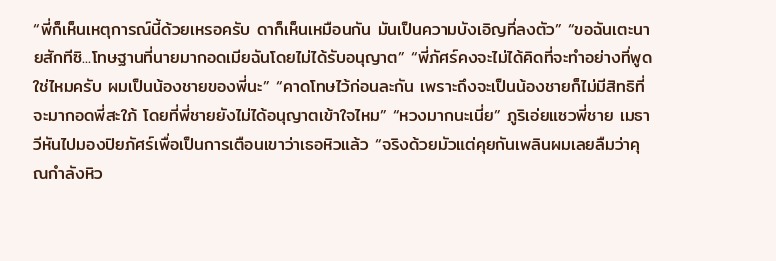“พี่ก็เห็นเหตุการณ์นี้ด้วยเหรอครับ ดาก็เห็นเหมือนกัน มันเป็นความบังเอิญที่ลงตัว” “ขอฉันเตะนายสักทีซิ...โทษฐานที่นายมากอดเมียฉันโดยไม่ได้รับอนุญาต” “พี่ภัศร์คงจะไม่ได้คิดที่จะทำอย่างที่พูดใช่ไหมครับ ผมเป็นน้องชายของพี่นะ” “คาดโทษไว้ก่อนละกัน เพราะถึงจะเป็นน้องชายก็ไม่มีสิทธิที่จะมากอดพี่สะใภ้ โดยที่พี่ชายยังไม่ได้อนุญาตเข้าใจไหม” “หวงมากนะเนี่ย” ภูริเอ่ยแซวพี่ชาย เมธาวีหันไปมองปิยภัศร์เพื่อเป็นการเตือนเขาว่าเธอหิวแล้ว “จริงด้วยมัวแต่คุยกันเพลินผมเลยลืมว่าคุณกำลังหิว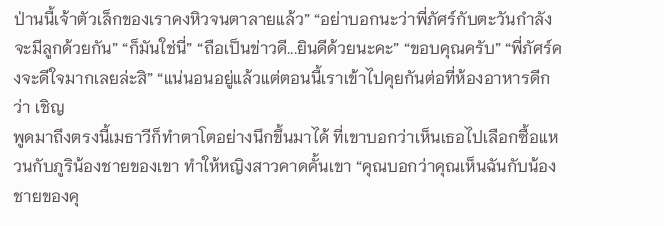ป่านนี้เจ้าตัวเล็กของเราคงหิวจนตาลายแล้ว” “อย่าบอกนะว่าพี่ภัศร์กับตะวันกำลังจะมีลูกด้วยกัน” “ก็มันใช่นี่” “ถือเป็นข่าวดี...ยินดีด้วยนะคะ” “ขอบคุณครับ” “พี่ภัศร์คงจะดีใจมากเลยล่ะสิ” “แน่นอนอยู่แล้วแต่ตอนนี้เราเข้าไปคุยกันต่อที่ห้องอาหารดีกว่า เชิญ
พูดมาถึงตรงนี้เมธาวีก็ทำตาโตอย่างนึกขึ้นมาได้ ที่เขาบอกว่าเห็นเธอไปเลือกซื้อแหวนกับภูริน้องชายของเขา ทำให้หญิงสาวคาดคั้นเขา “คุณบอกว่าคุณเห็นฉันกับน้องชายของคุ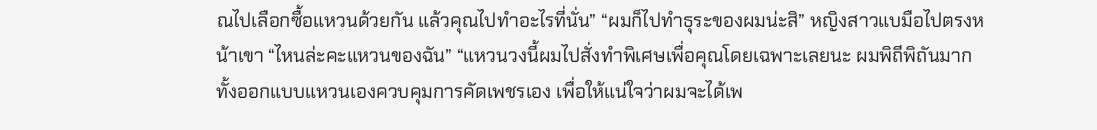ณไปเลือกซื้อแหวนด้วยกัน แล้วคุณไปทำอะไรที่นั่น” “ผมก็ไปทำธุระของผมน่ะสิ” หญิงสาวแบมือไปตรงหน้าเขา “ไหนล่ะคะแหวนของฉัน” “แหวนวงนี้ผมไปสั่งทำพิเศษเพื่อคุณโดยเฉพาะเลยนะ ผมพิถีพิถันมากทั้งออกแบบแหวนเองควบคุมการคัดเพชรเอง เพื่อให้แน่ใจว่าผมจะได้เพ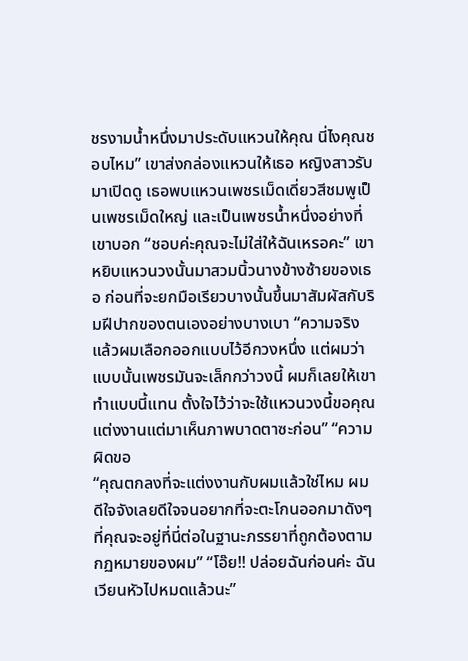ชรงามน้ำหนึ่งมาประดับแหวนให้คุณ นี่ไงคุณชอบไหม” เขาส่งกล่องแหวนให้เธอ หญิงสาวรับมาเปิดดู เธอพบแหวนเพชรเม็ดเดี่ยวสีชมพูเป็นเพชรเม็ดใหญ่ และเป็นเพชรน้ำหนึ่งอย่างที่เขาบอก “ชอบค่ะคุณจะไม่ใส่ให้ฉันเหรอคะ” เขาหยิบแหวนวงนั้นมาสวมนิ้วนางข้างซ้ายของเธอ ก่อนที่จะยกมือเรียวบางนั้นขึ้นมาสัมผัสกับริมฝีปากของตนเองอย่างบางเบา “ความจริงแล้วผมเลือกออกแบบไว้อีกวงหนึ่ง แต่ผมว่าแบบนั้นเพชรมันจะเล็กกว่าวงนี้ ผมก็เลยให้เขาทำแบบนี้แทน ตั้งใจไว้ว่าจะใช้แหวนวงนี้ขอคุณแต่งงานแต่มาเห็นภาพบาดตาซะก่อน” “ความผิดขอ
“คุณตกลงที่จะแต่งงานกับผมแล้วใช่ไหม ผมดีใจจังเลยดีใจจนอยากที่จะตะโกนออกมาดังๆ ที่คุณจะอยู่ที่นี่ต่อในฐานะภรรยาที่ถูกต้องตามกฏหมายของผม” “โอ๊ย!! ปล่อยฉันก่อนค่ะ ฉันเวียนหัวไปหมดแล้วนะ”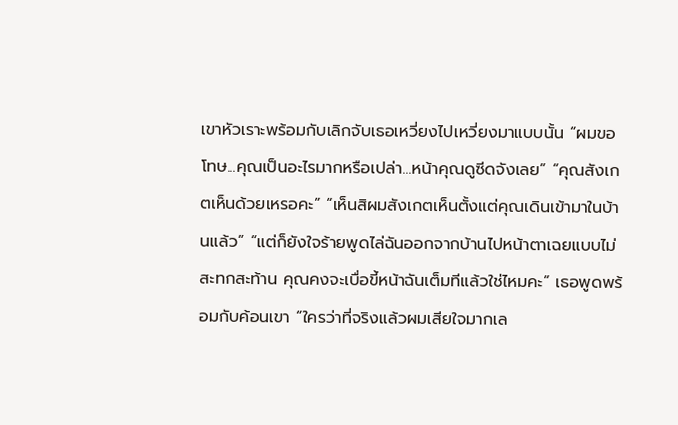เขาหัวเราะพร้อมกับเลิกจับเธอเหวี่ยงไปเหวี่ยงมาแบบนั้น “ผมขอโทษ...คุณเป็นอะไรมากหรือเปล่า...หน้าคุณดูซีดจังเลย” “คุณสังเกตเห็นด้วยเหรอคะ” “เห็นสิผมสังเกตเห็นตั้งแต่คุณเดินเข้ามาในบ้านแล้ว” “แต่ก็ยังใจร้ายพูดไล่ฉันออกจากบ้านไปหน้าตาเฉยแบบไม่สะทกสะท้าน คุณคงจะเบื่อขี้หน้าฉันเต็มทีแล้วใช่ไหมคะ” เธอพูดพร้อมกับค้อนเขา “ใครว่าที่จริงแล้วผมเสียใจมากเล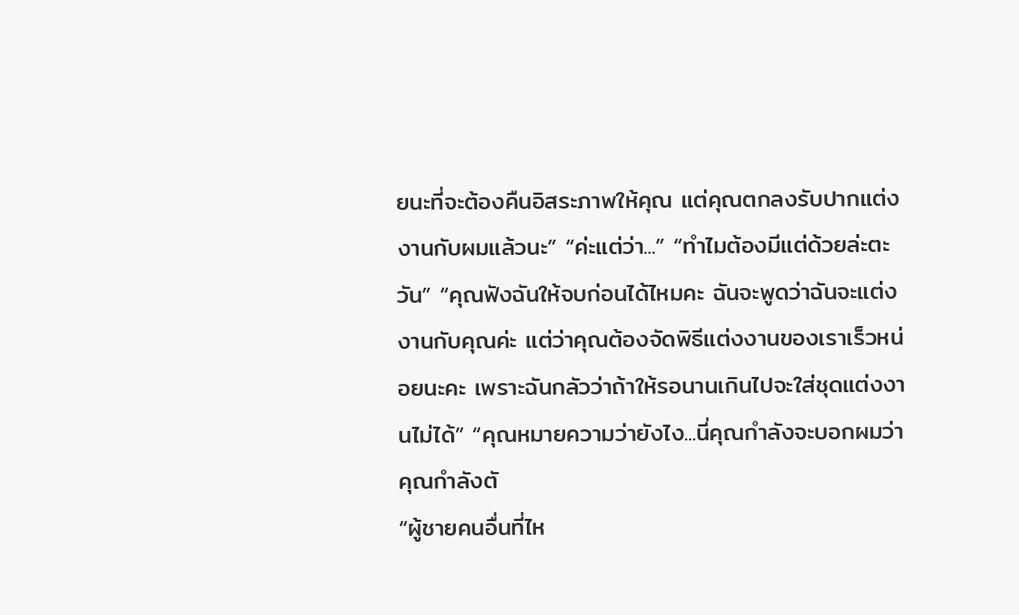ยนะที่จะต้องคืนอิสระภาพให้คุณ แต่คุณตกลงรับปากแต่งงานกับผมแล้วนะ” “ค่ะแต่ว่า...” “ทำไมต้องมีแต่ด้วยล่ะตะวัน” “คุณฟังฉันให้จบก่อนได้ไหมคะ ฉันจะพูดว่าฉันจะแต่งงานกับคุณค่ะ แต่ว่าคุณต้องจัดพิธีแต่งงานของเราเร็วหน่อยนะคะ เพราะฉันกลัวว่าถ้าให้รอนานเกินไปจะใส่ชุดแต่งงานไม่ได้” “คุณหมายความว่ายังไง...นี่คุณกำลังจะบอกผมว่าคุณกำลังตั
“ผู้ชายคนอื่นที่ไห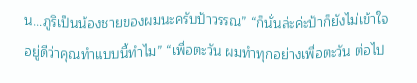น...ภูริเป็นน้องชายของผมนะครับป้าวรรณ” “ก็นั่นล่ะค่ะป้าก็ยังไม่เข้าใจอยู่ดีว่าคุณทำแบบนี้ทำไม” “เพื่อตะวัน ผมทำทุกอย่างเพื่อตะวัน ต่อไป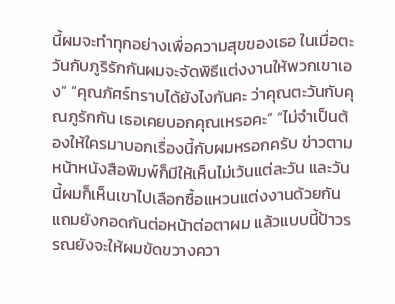นี้ผมจะทำทุกอย่างเพื่อความสุขของเธอ ในเมื่อตะวันกับภูริรักกันผมจะจัดพิธีแต่งงานให้พวกเขาเอง” “คุณภัศร์ทราบได้ยังไงกันคะ ว่าคุณตะวันกับคุณภูรักกัน เธอเคยบอกคุณเหรอคะ” “ไม่จำเป็นต้องให้ใครมาบอกเรื่องนี้กับผมหรอกครับ ข่าวตามหน้าหนังสือพิมพ์ก็มีให้เห็นไม่เว้นแต่ละวัน และวันนี้ผมก็เห็นเขาไปเลือกซื้อแหวนแต่งงานด้วยกัน แถมยังกอดกันต่อหน้าต่อตาผม แล้วแบบนี้ป้าวรรณยังจะให้ผมขัดขวางควา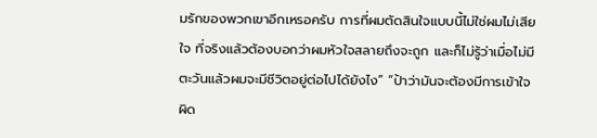มรักของพวกเขาอีกเหรอครับ การที่ผมตัดสินใจแบบนี้ไม่ใช่ผมไม่เสียใจ ที่จริงแล้วต้องบอกว่าผมหัวใจสลายถึงจะถูก และก็ไม่รู้ว่าเมื่อไม่มีตะวันแล้วผมจะมีชีวิตอยู่ต่อไปได้ยังไง” “ป้าว่ามันจะต้องมีการเข้าใจผิด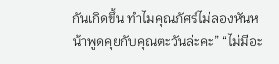กันเกิดขึ้น ทำไมคุณภัศร์ไม่ลองหันหน้าพูดคุยกับคุณตะวันล่ะคะ” “ไม่มีอะ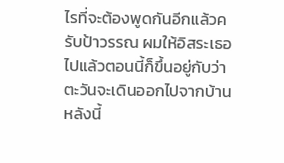ไรที่จะต้องพูดกันอีกแล้วครับป้าวรรณ ผมให้อิสระเธอไปแล้วตอนนี้ก็ขึ้นอยู่กับว่าตะวันจะเดินออกไปจากบ้านหลังนี้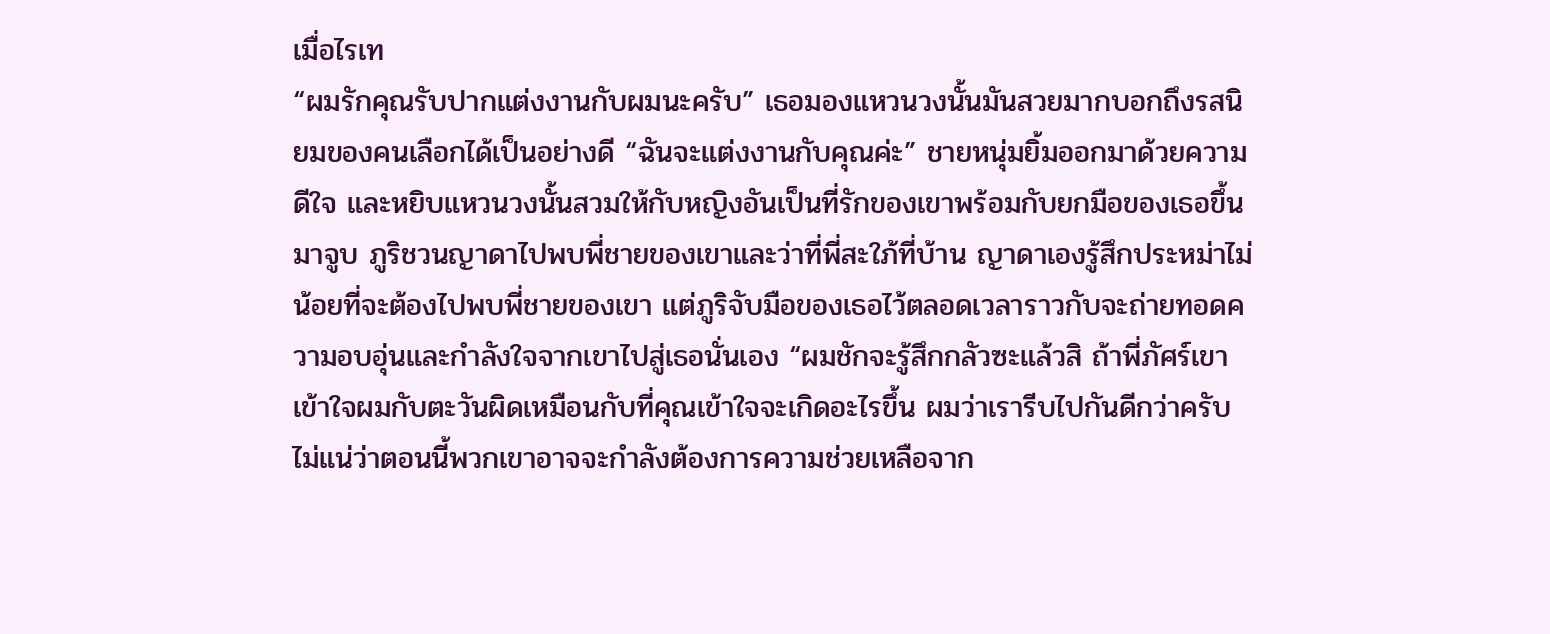เมื่อไรเท
“ผมรักคุณรับปากแต่งงานกับผมนะครับ” เธอมองแหวนวงนั้นมันสวยมากบอกถึงรสนิยมของคนเลือกได้เป็นอย่างดี “ฉันจะแต่งงานกับคุณค่ะ” ชายหนุ่มยิ้มออกมาด้วยความดีใจ และหยิบแหวนวงนั้นสวมให้กับหญิงอันเป็นที่รักของเขาพร้อมกับยกมือของเธอขึ้นมาจูบ ภูริชวนญาดาไปพบพี่ชายของเขาและว่าที่พี่สะใภ้ที่บ้าน ญาดาเองรู้สึกประหม่าไม่น้อยที่จะต้องไปพบพี่ชายของเขา แต่ภูริจับมือของเธอไว้ตลอดเวลาราวกับจะถ่ายทอดความอบอุ่นและกำลังใจจากเขาไปสู่เธอนั่นเอง “ผมชักจะรู้สึกกลัวซะแล้วสิ ถ้าพี่ภัศร์เขาเข้าใจผมกับตะวันผิดเหมือนกับที่คุณเข้าใจจะเกิดอะไรขึ้น ผมว่าเรารีบไปกันดีกว่าครับ ไม่แน่ว่าตอนนี้พวกเขาอาจจะกำลังต้องการความช่วยเหลือจาก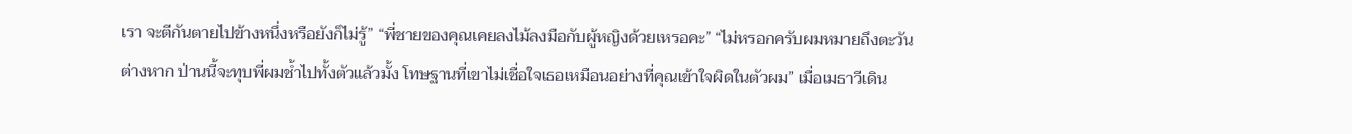เรา จะตีกันตายไปข้างหนึ่งหรือยังก็ไม่รู้” “พี่ชายของคุณเคยลงไม้ลงมือกับผู้หญิงด้วยเหรอคะ” “ไม่หรอกครับผมหมายถึงตะวันต่างหาก ป่านนี้จะทุบพี่ผมช้ำไปทั้งตัวแล้วมั้ง โทษฐานที่เขาไม่เชื่อใจเธอเหมือนอย่างที่คุณเข้าใจผิดในตัวผม” เมื่อเมธาวีเดิน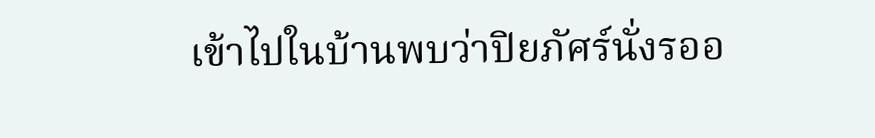เข้าไปในบ้านพบว่าปิยภัศร์นั่งรออ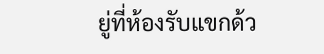ยู่ที่ห้องรับแขกด้ว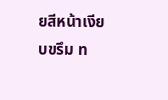ยสีหน้าเงียบขรึม ท